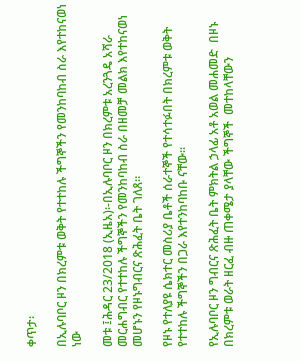ቀጥታ፡

በኢሉባቦር ዞን በክረምቱ ወቅት የተተከሉ ችግኞችን የመንከባከብ ስራ እየተከናወነ ነው

መቱ ፤ሕዳር 23/2018 (ኢዜአ)፡-በኢሉባቦር ዞን በክረምቱ አረንጓዴ አሻራ መርሐግብር የተተከሉ ችግኞችን የመንከባከብ ስራ በዘመቻ መልክ እየተከናወነ መሆኑን የዞኑግብርና ጽሕፈት ቤት ገለጸ።

የዞኑ የተለያዩ ሴክተር መስሪያ ቤቶች ሰራተኞች የተሳተፉበት በክረምቱ ወቅት የተተከሉ ችግኞችን በጋራ እየተንከባከቡ ናቸው።

የኢሉባቦር ዞን ግብርና ጽሕፈት ቤት ምክትል ኃላፊ አቶ አወል መሐመድ  በዞኑ በክረምቱ ወራት ዘርፈ ብዙ ጠቀሜታ ያላቸው ችግኞች  መተከላቸውን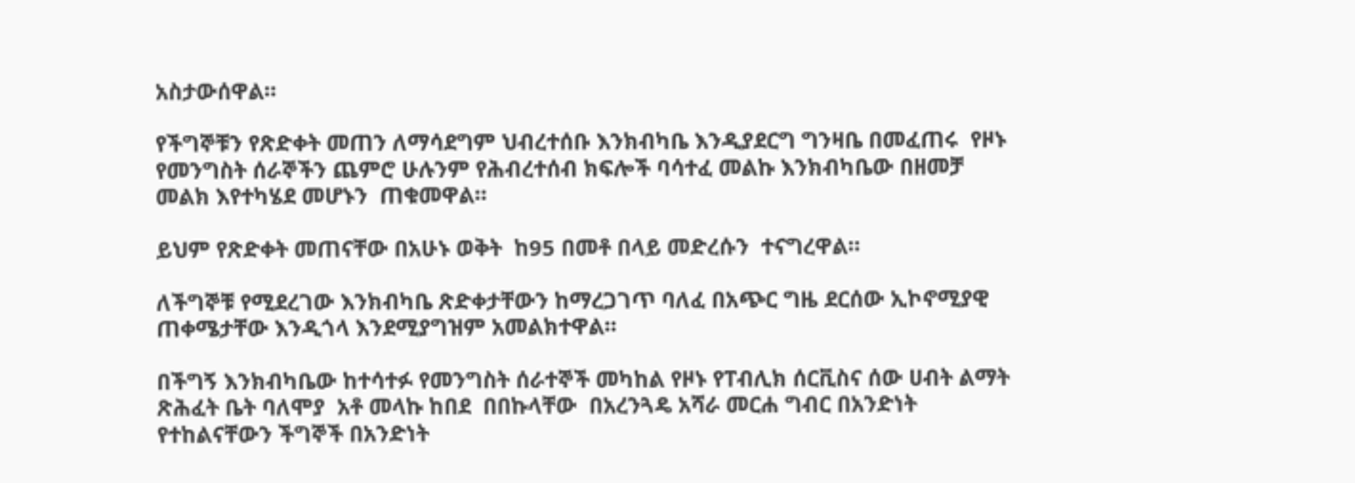አስታውሰዋል።

የችግኞቹን የጽድቀት መጠን ለማሳደግም ህብረተሰቡ እንክብካቤ እንዲያደርግ ግንዛቤ በመፈጠሩ  የዞኑ የመንግስት ሰራኞችን ጨምሮ ሁሉንም የሕብረተሰብ ክፍሎች ባሳተፈ መልኩ እንክብካቤው በዘመቻ መልክ እየተካሄደ መሆኑን  ጠቁመዋል።

ይህም የጽድቀት መጠናቸው በአሁኑ ወቅት  ከ95 በመቶ በላይ መድረሱን  ተናግረዋል።

ለችግኞቹ የሚደረገው እንክብካቤ ጽድቀታቸውን ከማረጋገጥ ባለፈ በአጭር ግዜ ደርሰው ኢኮኖሚያዊ ጠቀሜታቸው እንዲጎላ እንደሚያግዝም አመልክተዋል።

በችግኝ እንክብካቤው ከተሳተፉ የመንግስት ሰራተኞች መካከል የዞኑ የፐብሊክ ሰርቪስና ሰው ሀብት ልማት ጽሕፈት ቤት ባለሞያ  አቶ መላኩ ከበደ  በበኩላቸው  በአረንጓዴ አሻራ መርሐ ግብር በአንድነት የተከልናቸውን ችግኞች በአንድነት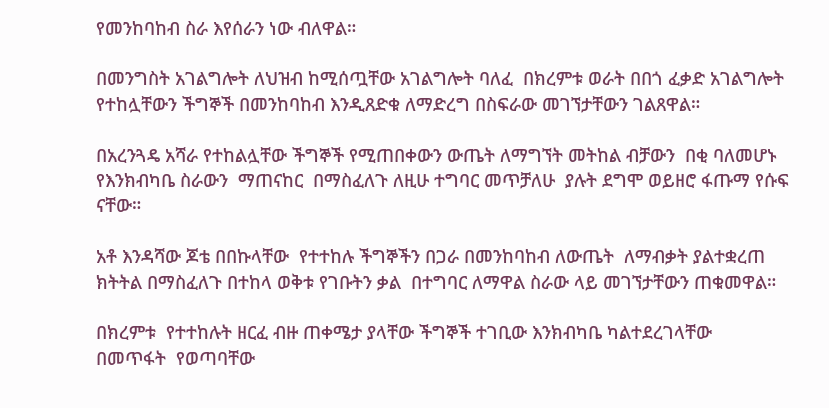የመንከባከብ ስራ እየሰራን ነው ብለዋል።

በመንግስት አገልግሎት ለህዝብ ከሚሰጧቸው አገልግሎት ባለፈ  በክረምቱ ወራት በበጎ ፈቃድ አገልግሎት የተከሏቸውን ችግኞች በመንከባከብ እንዲጸድቁ ለማድረግ በስፍራው መገኘታቸውን ገልጸዋል።

በአረንጓዴ አሻራ የተከልሏቸው ችግኞች የሚጠበቀውን ውጤት ለማግኘት መትከል ብቻውን  በቂ ባለመሆኑ የእንክብካቤ ስራውን  ማጠናከር  በማስፈለጉ ለዚሁ ተግባር መጥቻለሁ  ያሉት ደግሞ ወይዘሮ ፋጡማ የሱፍ  ናቸው።

አቶ እንዳሻው ጆቴ በበኩላቸው  የተተከሉ ችግኞችን በጋራ በመንከባከብ ለውጤት  ለማብቃት ያልተቋረጠ ክትትል በማስፈለጉ በተከላ ወቅቱ የገቡትን ቃል  በተግባር ለማዋል ስራው ላይ መገኘታቸውን ጠቁመዋል።

በክረምቱ  የተተከሉት ዘርፈ ብዙ ጠቀሜታ ያላቸው ችግኞች ተገቢው እንክብካቤ ካልተደረገላቸው  በመጥፋት  የወጣባቸው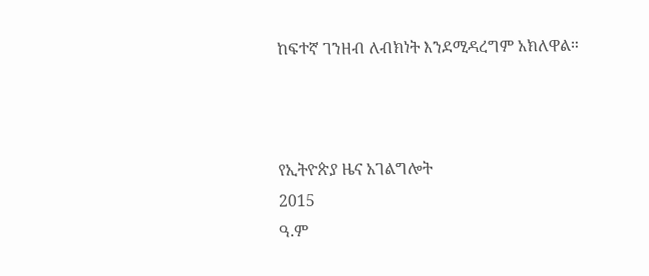ከፍተኛ ገንዘብ ለብክነት እንደሚዳረግም አክለዋል።



የኢትዮጵያ ዜና አገልግሎት
2015
ዓ.ም